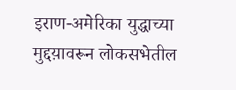इराण-अमेरिका युद्धाच्या मुद्दय़ावरून लोकसभेतील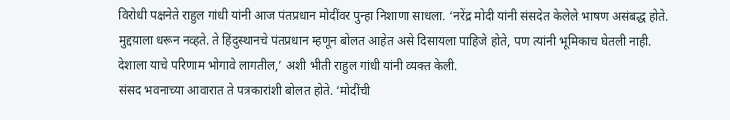विरोधी पक्षनेते राहुल गांधी यांनी आज पंतप्रधान मोदींवर पुन्हा निशाणा साधला. ‘नरेंद्र मोदी यांनी संसदेत केलेले भाषण असंबद्ध होते. मुद्दय़ाला धरून नव्हते. ते हिंदुस्थानचे पंतप्रधान म्हणून बोलत आहेत असे दिसायला पाहिजे होते, पण त्यांनी भूमिकाच घेतली नाही. देशाला याचे परिणाम भोगावे लागतील,’ अशी भीती राहुल गांधी यांनी व्यक्त केली.
संसद भवनाच्या आवारात ते पत्रकारांशी बोलत होते. ‘मोदींची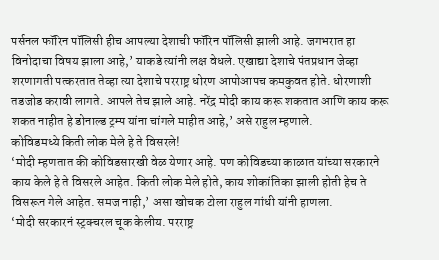पर्सनल फॉरिन पॉलिसी हीच आपल्या देशाची फॉरिन पॉलिसी झाली आहे. जगभरात हा विनोदाचा विषय झाला आहे,’ याकडे त्यांनी लक्ष वेधले. एखाद्या देशाचे पंतप्रधान जेव्हा शरणागती पत्करतात तेव्हा त्या देशाचे परराष्ट्र धोरण आपोआपच कमकुवत होते. धोरणाशी तडजोड करावी लागते. आपले तेच झाले आहे. नरेंद्र मोदी काय करू शकतात आणि काय करू शकत नाहीत हे डोनाल्ड ट्रम्प यांना चांगले माहीत आहे,’ असे राहुल म्हणाले.
कोविडमध्ये किती लोक मेले हे ते विसरले!
‘मोदी म्हणतात की कोविडसारखी वेळ येणार आहे. पण कोविडच्या काळात यांच्या सरकारने काय केले हे ते विसरले आहेत. किती लोक मेले होते, काय शोकांतिका झाली होती हेच ते विसरून गेले आहेत. समज नाही,’ असा खोचक टोला राहुल गांधी यांनी हाणला.
‘मोदी सरकारनं स्ट्रक्चरल चूक केलीय. परराष्ट्र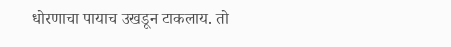धोरणाचा पायाच उखडून टाकलाय. तो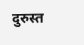दुरुस्त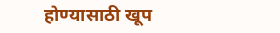होण्यासाठी खूप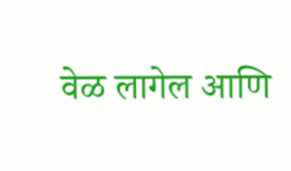वेळ लागेल आणि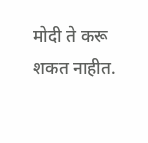मोदी ते करू शकत नाहीत.